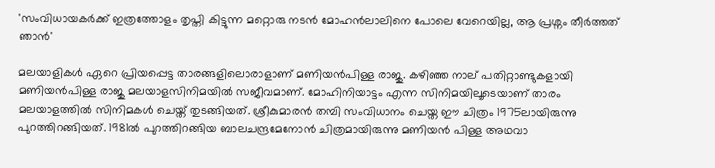'സംവിധായകർക്ക് ഇത്രത്തോളം തൃപ്തി കിട്ടുന്ന മറ്റൊരു നടൻ മോഹൻലാലിനെ പോലെ വേറെയില്ല, ആ പ്രശ്നം തീർത്തത് ഞാൻ'

മലയാളികൾ ഏറെ പ്രിയപ്പെട്ട താരങ്ങളിലൊരാളാണ് മണിയൻപിള്ള രാജു. കഴിഞ്ഞ നാല് പതിറ്റാണ്ടുകളായി മണിയൻപിള്ള രാജു മലയാളസിനിമയിൽ സജീവമാണ്. മോഹിനിയാട്ടം എന്ന സിനിമയിലൂടെയാണ് താരം മലയാളത്തിൽ സിനിമകൾ ചെയ്ത് തുടങ്ങിയത്. ശ്രീകുമാരൻ തമ്പി സംവിധാനം ചെയ്ത ഈ ചിത്രം 1975ലായിരുന്നു പുറത്തിറങ്ങിയത്. 1981ൽ പുറത്തിറങ്ങിയ ബാലചന്ദ്രമേനോൻ ചിത്രമായിരുന്നു മണിയൻ പിള്ള അഥവാ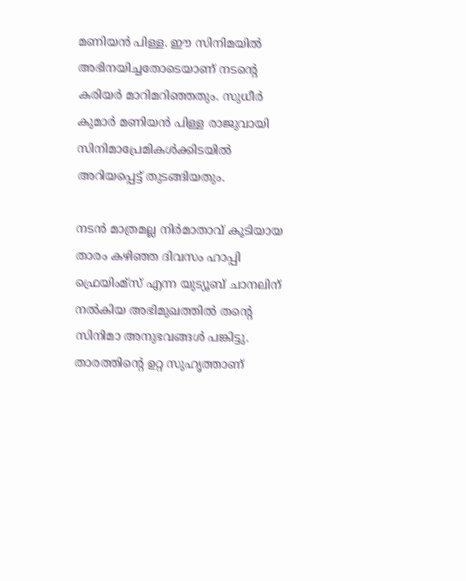മണിയൻ പിള്ള. ഈ സിനിമയിൽ അഭിനയിച്ചതോടെയാണ് നടന്റെ കരിയർ മാറിമറിഞ്ഞതും. സുധീർ കുമാർ മണിയൻ പിള്ള രാജുവായി സിനിമാപ്രേമികൾക്കിടയിൽ അറിയപ്പെട്ട് തുടങ്ങിയതും.

നടൻ മാത്രമല്ല നിർമാതാവ് കൂടിയായ താരം കഴിഞ്ഞ ദിവസം ഹാപ്പി ഫ്രെയിംമ്സ് എന്ന യുട്യൂബ് ചാനലിന് നൽകിയ അഭിമുഖത്തിൽ തന്റെ സിനിമാ അനുഭവങ്ങൾ പങ്കിട്ടു. താരത്തിന്റെ ഉറ്റ സുഹൃത്താണ്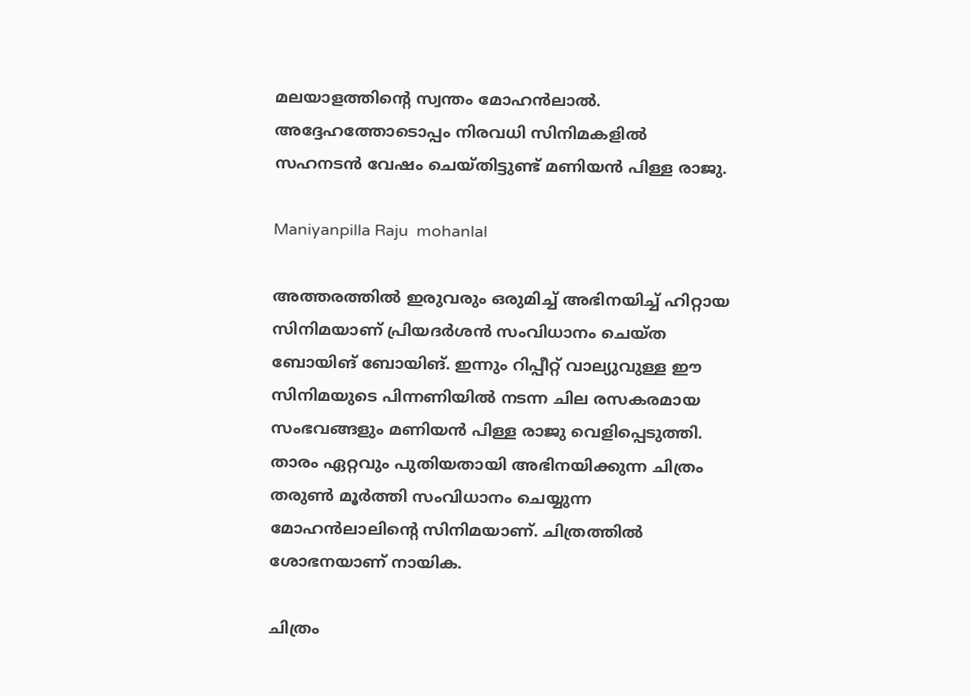മലയാളത്തിന്റെ സ്വന്തം മോഹൻലാൽ. അദ്ദേഹത്തോടൊപ്പം നിരവധി സിനിമകളിൽ സഹനടൻ വേഷം ചെയ്തിട്ടുണ്ട് മണിയൻ പിള്ള രാജു.

Maniyanpilla Raju  mohanlal

അത്തരത്തിൽ ഇരുവരും ഒരുമിച്ച് അഭിനയിച്ച് ഹിറ്റായ സിനിമയാണ് പ്രിയദർശൻ സംവിധാനം ചെയ്ത ബോയിങ് ബോയിങ്. ഇന്നും റിപ്പീറ്റ് വാല്യുവുള്ള ഈ സിനിമയുടെ പിന്നണിയിൽ നടന്ന ചില രസകരമായ സംഭവങ്ങളും മണിയൻ പിള്ള രാജു വെളിപ്പെടുത്തി. താരം ഏറ്റവും പുതിയതായി അഭിനയിക്കുന്ന ചിത്രം തരുൺ മൂർത്തി സംവിധാനം ചെയ്യുന്ന മോഹൻലാലിന്റെ സിനിമയാണ്. ചിത്രത്തിൽ ശോഭനയാണ് നായിക.

ചിത്രം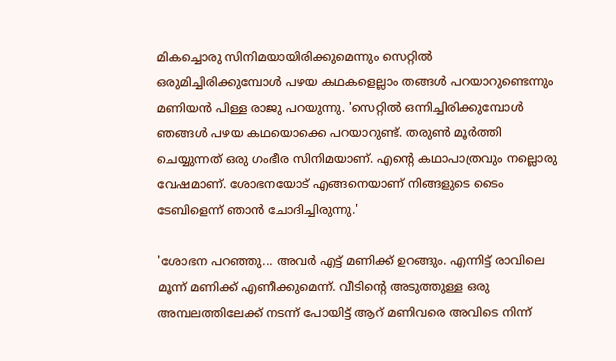മികച്ചൊരു സിനിമയായിരിക്കുമെന്നും സെറ്റിൽ ഒരുമിച്ചിരിക്കുമ്പോൾ പഴയ കഥകളെല്ലാം തങ്ങൾ പറയാറുണ്ടെന്നും മണിയൻ പിള്ള രാജു പറയുന്നു. 'സെറ്റിൽ ഒന്നിച്ചിരിക്കുമ്പോൾ ഞങ്ങൾ പഴയ കഥയൊക്കെ പറയാറുണ്ട്. തരുൺ മൂർത്തി ചെയ്യുന്നത് ഒരു ഗംഭീര സിനിമയാണ്. എന്റെ കഥാപാത്രവും നല്ലൊരു വേഷമാണ്. ശോഭനയോട് എങ്ങനെയാണ് നിങ്ങളുടെ ടൈം ടേബിളെന്ന് ഞാൻ ചോദിച്ചിരുന്നു.'

'ശോഭന പറഞ്ഞു... അവർ എട്ട് മണിക്ക് ഉറങ്ങും. എന്നിട്ട് രാവിലെ മൂന്ന് മണിക്ക് എണീക്കുമെന്ന്. വീടിന്റെ അടുത്തുള്ള ഒരു അമ്പലത്തിലേക്ക് നടന്ന് പോയിട്ട് ആറ് മണിവരെ അവിടെ നിന്ന്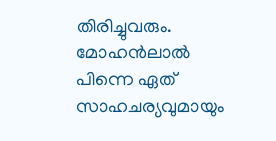തിരിച്ചുവരും. മോഹൻലാൽ പിന്നെ ഏത്‌ സാഹചര്യവുമായും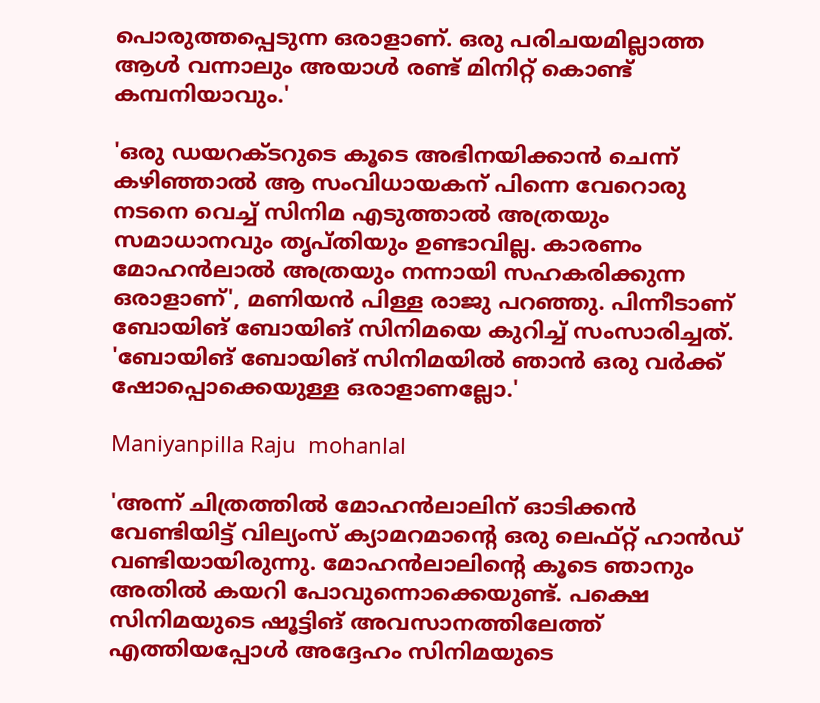പൊരുത്തപ്പെടുന്ന ഒരാളാണ്. ഒരു പരിചയമില്ലാത്ത ആൾ വന്നാലും അയാൾ രണ്ട് മിനിറ്റ് കൊണ്ട് കമ്പനിയാവും.'

'ഒരു ഡയറക്ടറുടെ കൂടെ അഭിനയിക്കാൻ ചെന്ന് കഴിഞ്ഞാൽ ആ സംവിധായകന് പിന്നെ വേറൊരു നടനെ വെച്ച് സിനിമ എടുത്താൽ അത്രയും സമാധാനവും തൃപ്തിയും ഉണ്ടാവില്ല. കാരണം മോഹൻലാൽ അത്രയും നന്നായി സഹകരിക്കുന്ന ഒരാളാണ്', മണിയൻ പിള്ള രാജു പറ‍ഞ്ഞു. പിന്നീടാണ് ബോയിങ് ബോയിങ് സിനിമയെ കുറിച്ച് സംസാരിച്ചത്. 'ബോയിങ് ബോയിങ് സിനിമയിൽ ഞാൻ ഒരു വർക്ക്‌ ഷോപ്പൊക്കെയുള്ള ഒരാളാണല്ലോ.'

Maniyanpilla Raju  mohanlal

'അന്ന് ചിത്രത്തിൽ മോഹൻലാലിന് ഓടിക്കൻ വേണ്ടിയിട്ട് വില്യംസ് ക്യാമറമാന്റെ ഒരു ലെഫ്റ്റ് ഹാൻഡ് വണ്ടിയായിരുന്നു. മോഹൻലാലിന്റെ കൂടെ ഞാനും അതിൽ കയറി പോവുന്നൊക്കെയുണ്ട്. പക്ഷെ സിനിമയുടെ ഷൂട്ടിങ് അവസാനത്തിലേത്ത് എത്തിയപ്പോൾ അദ്ദേഹം സിനിമയുടെ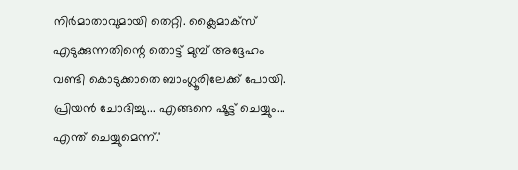നിർമാതാവുമായി തെറ്റി. ക്ലൈമാക്സ്‌ എടുക്കുന്നതിന്റെ തൊട്ട് മുമ്പ് അദ്ദേഹം വണ്ടി കൊടുക്കാതെ ബാംഗ്ലൂരിലേക്ക് പോയി. പ്രിയൻ ചോദിച്ചു... എങ്ങനെ ഷൂട്ട്‌ ചെയ്യും... എന്ത് ചെയ്യുമെന്ന്.'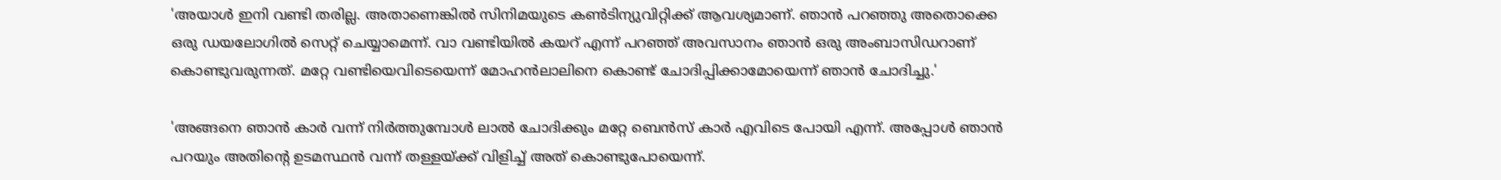'അയാൾ ഇനി വണ്ടി തരില്ല. അതാണെങ്കിൽ സിനിമയുടെ കൺടിന്യുവിറ്റിക്ക് ആവശ്യമാണ്. ഞാൻ പറഞ്ഞു അതൊക്കെ ഒരു ഡയലോഗിൽ സെറ്റ് ചെയ്യാമെന്ന്. വാ വണ്ടിയിൽ കയറ് എന്ന് പറഞ്ഞ് അവസാനം ഞാൻ ഒരു അംബാസിഡറാണ് കൊണ്ടുവരുന്നത്. മറ്റേ വണ്ടിയെവിടെയെന്ന് മോഹൻലാലിനെ കൊണ്ട് ചോദിപ്പിക്കാമോയെന്ന് ഞാൻ ചോദിച്ചു.'

'അങ്ങനെ ഞാൻ കാർ വന്ന് നിർത്തുമ്പോൾ ലാൽ ചോദിക്കും മറ്റേ ബെൻസ് കാർ എവിടെ പോയി എന്ന്. അപ്പോൾ ഞാൻ പറയും അതിന്റെ ഉടമസ്ഥൻ വന്ന് തള്ളയ്ക്ക് വിളിച്ച് അത് കൊണ്ടുപോയെന്ന്.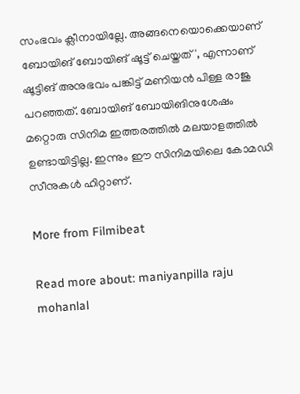സംഭവം ക്ലീനായില്ലേ. അങ്ങനെയൊക്കെയാണ് ബോയിങ് ബോയിങ് ഷൂട്ട്‌ ചെയ്തത്', എന്നാണ് ഷൂട്ടിങ് അനുഭവം പങ്കിട്ട് മണിയൻ പിള്ള രാജു പറഞ്ഞത്. ബോയിങ് ബോയിങിനുശേഷം മറ്റൊരു സിനിമ ഇത്തരത്തിൽ മലയാളത്തിൽ ഉണ്ടായിട്ടില്ല. ഇന്നും ഈ സിനിമ‌യിലെ കോമഡി സീനുകൾ ഹിറ്റാണ്.

More from Filmibeat

Read more about: maniyanpilla raju mohanlal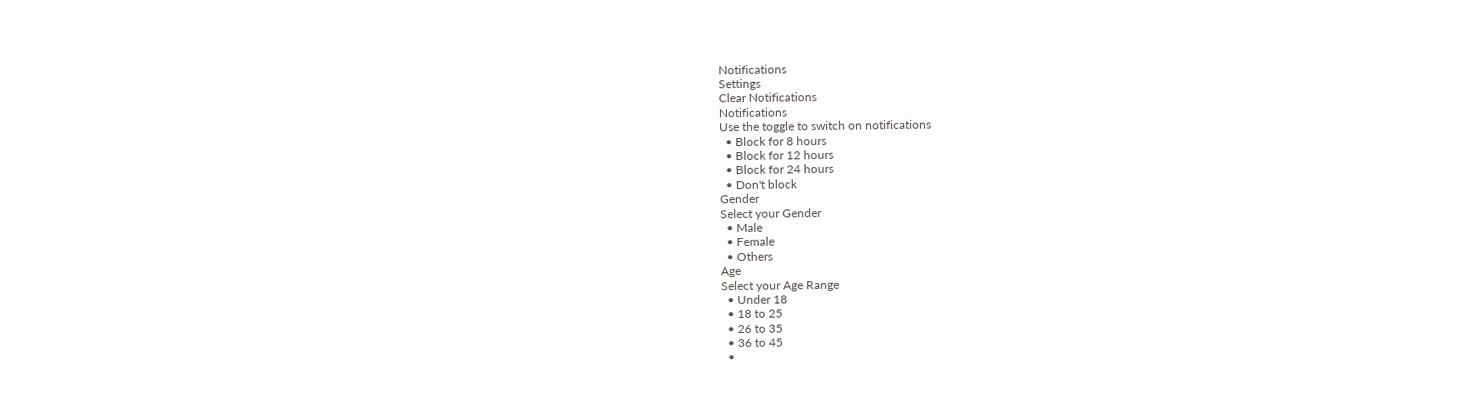Notifications
Settings
Clear Notifications
Notifications
Use the toggle to switch on notifications
  • Block for 8 hours
  • Block for 12 hours
  • Block for 24 hours
  • Don't block
Gender
Select your Gender
  • Male
  • Female
  • Others
Age
Select your Age Range
  • Under 18
  • 18 to 25
  • 26 to 35
  • 36 to 45
  •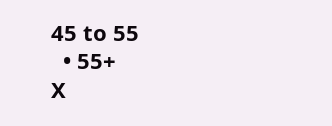45 to 55
  • 55+
X